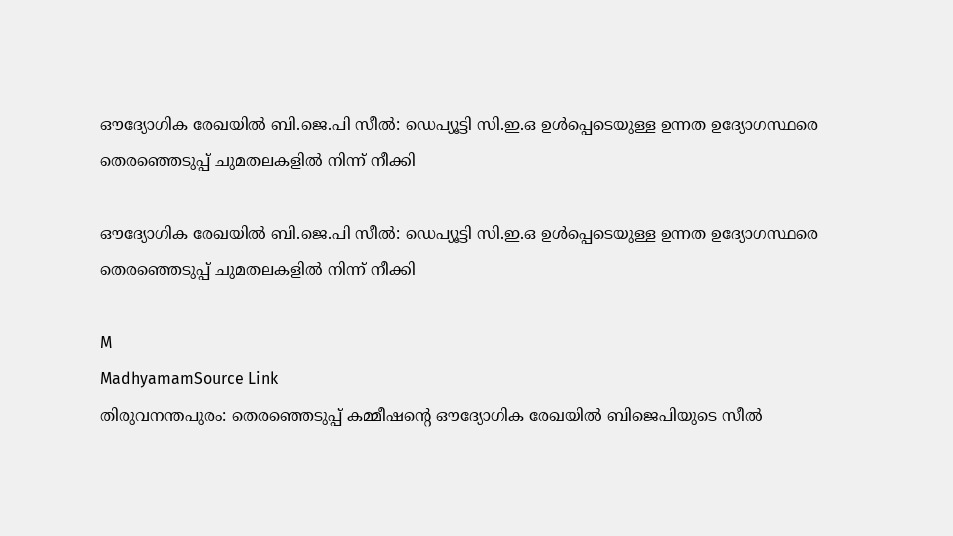ഔദ്യോഗിക രേഖയിൽ ബി.ജെ.പി സീൽ: ഡെപ്യൂട്ടി സി.ഇ.ഒ ഉൾപ്പെടെയുള്ള ഉന്നത ഉദ്യോഗസ്ഥരെ തെരഞ്ഞെടുപ്പ് ചുമതലകളിൽ നിന്ന് നീക്കി

ഔദ്യോഗിക രേഖയിൽ ബി.ജെ.പി സീൽ: ഡെപ്യൂട്ടി സി.ഇ.ഒ ഉൾപ്പെടെയുള്ള ഉന്നത ഉദ്യോഗസ്ഥരെ തെരഞ്ഞെടുപ്പ് ചുമതലകളിൽ നിന്ന് നീക്കി

M
MadhyamamSource Link
തിരുവനന്തപുരം: തെരഞ്ഞെടുപ്പ് കമ്മീഷന്റെ ഔദ്യോഗിക രേഖയിൽ ബിജെപിയുടെ സീൽ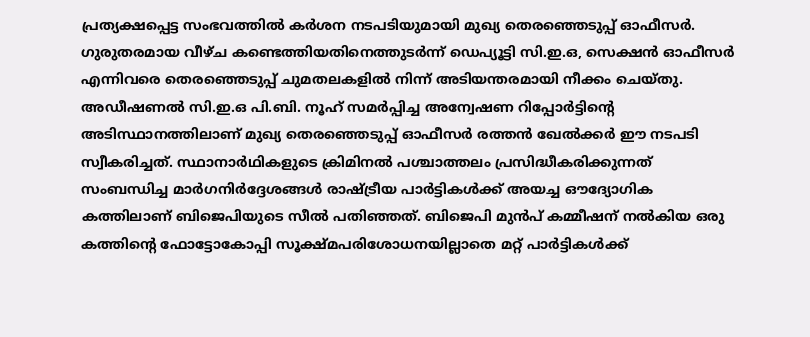പ്രത്യക്ഷപ്പെട്ട സംഭവത്തിൽ കർശന നടപടിയുമായി മുഖ്യ തെരഞ്ഞെടുപ്പ് ഓഫീസർ. ഗുരുതരമായ വീഴ്ച കണ്ടെത്തിയതിനെത്തുടർന്ന് ഡെപ്യൂട്ടി സി.ഇ.ഒ, സെക്ഷൻ ഓഫീസർ എന്നിവരെ തെരഞ്ഞെടുപ്പ് ചുമതലകളിൽ നിന്ന് അടിയന്തരമായി നീക്കം ചെയ്തു. അഡീഷണൽ സി.ഇ.ഒ പി.ബി. നൂഹ് സമർപ്പിച്ച അന്വേഷണ റിപ്പോർട്ടിന്റെ അടിസ്ഥാനത്തിലാണ് മുഖ്യ തെരഞ്ഞെടുപ്പ് ഓഫീസർ രത്തൻ ഖേൽക്കർ ഈ നടപടി സ്വീകരിച്ചത്. സ്ഥാനാർഥികളുടെ ക്രിമിനൽ പശ്ചാത്തലം പ്രസിദ്ധീകരിക്കുന്നത് സംബന്ധിച്ച മാർഗനിർദ്ദേശങ്ങൾ രാഷ്ട്രീയ പാർട്ടികൾക്ക് അയച്ച ഔദ്യോഗിക കത്തിലാണ് ബിജെപിയുടെ സീൽ പതിഞ്ഞത്. ബിജെപി മുൻപ് കമ്മീഷന് നൽകിയ ഒരു കത്തിന്റെ ഫോട്ടോകോപ്പി സൂക്ഷ്മപരിശോധനയില്ലാതെ മറ്റ് പാർട്ടികൾക്ക്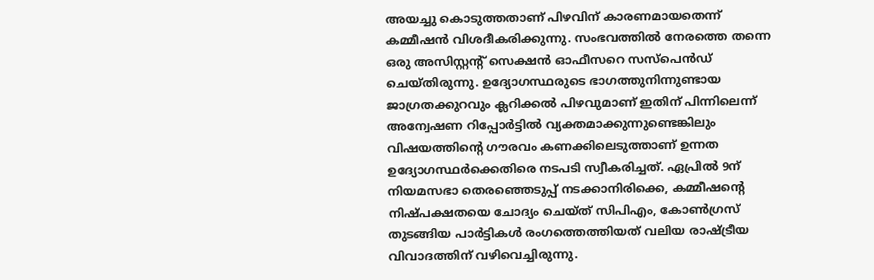അയച്ചു കൊടുത്തതാണ് പിഴവിന് കാരണമായതെന്ന് കമ്മീഷൻ വിശദീകരിക്കുന്നു. സംഭവത്തിൽ നേരത്തെ തന്നെ ഒരു അസിസ്റ്റന്റ് സെക്ഷൻ ഓഫീസറെ സസ്‌പെൻഡ് ചെയ്തിരുന്നു. ഉദ്യോഗസ്ഥരുടെ ഭാഗത്തുനിന്നുണ്ടായ ജാഗ്രതക്കുറവും ക്ലറിക്കൽ പിഴവുമാണ് ഇതിന് പിന്നിലെന്ന് അന്വേഷണ റിപ്പോർട്ടിൽ വ്യക്തമാക്കുന്നുണ്ടെങ്കിലും വിഷയത്തിന്റെ ഗൗരവം കണക്കിലെടുത്താണ് ഉന്നത ഉദ്യോഗസ്ഥർക്കെതിരെ നടപടി സ്വീകരിച്ചത്. ഏപ്രിൽ 9ന് നിയമസഭാ തെരഞ്ഞെടുപ്പ് നടക്കാനിരിക്കെ, കമ്മീഷന്റെ നിഷ്പക്ഷതയെ ചോദ്യം ചെയ്ത് സിപിഎം, കോൺഗ്രസ് തുടങ്ങിയ പാർട്ടികൾ രംഗത്തെത്തിയത് വലിയ രാഷ്ട്രീയ വിവാദത്തിന് വഴിവെച്ചിരുന്നു.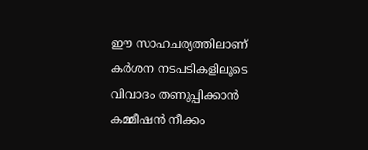ഈ സാഹചര്യത്തിലാണ് കർശന നടപടികളിലൂടെ വിവാദം തണുപ്പിക്കാൻ കമ്മീഷൻ നീക്കം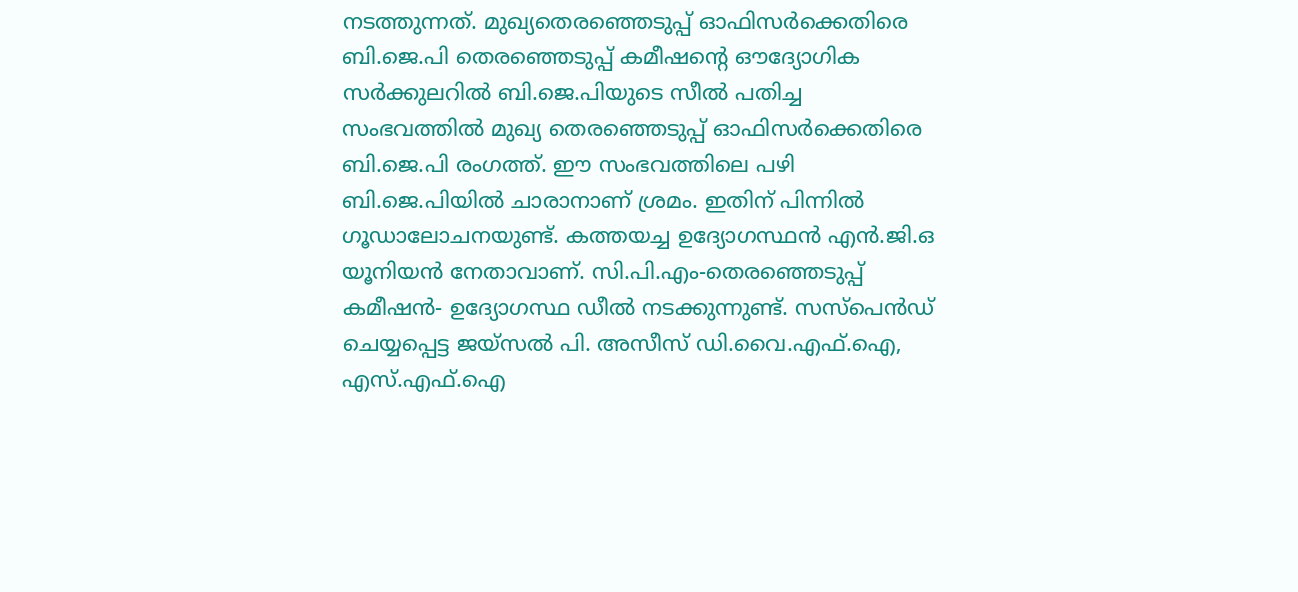നടത്തുന്നത്. മുഖ്യതെരഞ്ഞെടുപ്പ് ഓഫിസർക്കെതിരെ ബി.ജെ.പി തെരഞ്ഞെടുപ്പ് കമീഷന്‍റെ ഔദ്യോഗിക സര്‍ക്കുലറില്‍ ബി.ജെ.പിയുടെ സീല്‍ പതിച്ച സംഭവത്തില്‍ മുഖ്യ തെരഞ്ഞെടുപ്പ് ഓഫിസർക്കെതിരെ ബി.ജെ.പി രംഗത്ത്. ഈ സംഭവത്തിലെ പഴി ബി.ജെ.പിയിൽ ചാരാനാണ് ശ്രമം. ഇതിന് പിന്നിൽ ഗൂഡാലോചനയുണ്ട്. കത്തയച്ച ഉദ്യോഗസ്ഥൻ എൻ.ജി.ഒ യൂനിയൻ നേതാവാണ്. സി.പി.എം-തെരഞ്ഞെടുപ്പ് കമീഷൻ- ഉദ്യോഗസ്ഥ ഡീൽ നടക്കുന്നുണ്ട്. സസ്പെൻഡ് ചെയ്യപ്പെട്ട ജയ്സൽ പി. അസീസ് ഡി.വൈ.എഫ്.ഐ, എസ്.എഫ്.ഐ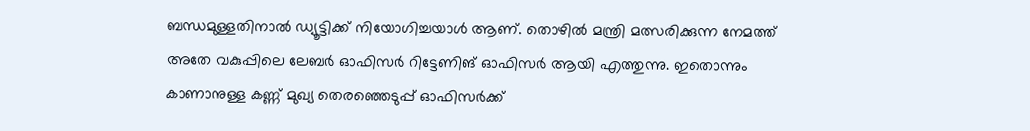ബന്ധമുള്ളതിനാൽ ഡ്യൂട്ടിക്ക് നിയോഗിച്ചയാൾ ആണ്. തൊഴിൽ മന്ത്രി മത്സരിക്കുന്ന നേമത്ത് അതേ വകുപ്പിലെ ലേബർ ഓഫിസർ റിട്ടേണിങ് ഓഫിസർ ആയി എത്തുന്നു. ഇതൊന്നും കാണാനുള്ള കണ്ണ് മുഖ്യ തെരഞ്ഞെടുപ്പ് ഓഫിസർക്ക്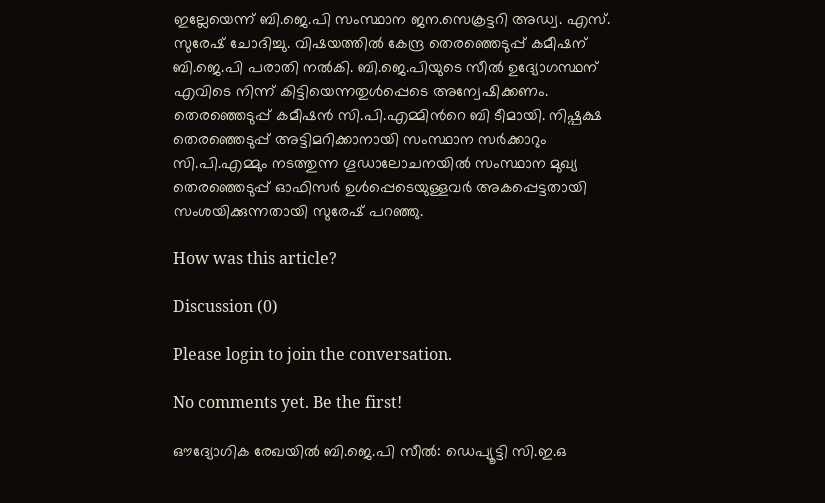ഇല്ലേയെന്ന് ബി.ജെ.പി സംസ്ഥാന ജന.സെക്രട്ടറി അഡ്വ. എസ്. സുരേഷ് ചോദിച്ചു. വിഷയത്തിൽ കേന്ദ്ര തെരഞ്ഞെടുപ്പ് കമീഷന് ബി.ജെ.പി പരാതി നൽകി. ബി.ജെ.പിയുടെ സീൽ ഉദ്യോഗസ്ഥന് എവിടെ നിന്ന് കിട്ടിയെന്നതുൾപ്പെടെ അന്വേഷിക്കണം. തെരഞ്ഞെടുപ്പ് കമീഷൻ സി.പി.എമ്മിന്‍റെ ബി ടീമായി. നിഷ്പക്ഷ തെരഞ്ഞെടുപ്പ് അട്ടിമറിക്കാനായി സംസ്ഥാന സര്‍ക്കാറും സി.പി.എമ്മും നടത്തുന്ന ഗൂഡാലോചനയില്‍ സംസ്ഥാന മുഖ്യ തെരഞ്ഞെടുപ്പ് ഓഫിസര്‍ ഉള്‍പ്പെടെയുള്ളവർ അകപ്പെട്ടതായി സംശയിക്കുന്നതായി സുരേഷ് പറഞ്ഞു.

How was this article?

Discussion (0)

Please login to join the conversation.

No comments yet. Be the first!

ഔദ്യോഗിക രേഖയിൽ ബി.ജെ.പി സീൽ: ഡെപ്യൂട്ടി സി.ഇ.ഒ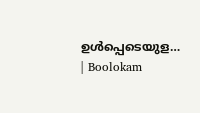ഉൾപ്പെടെയുള… | Boolokam